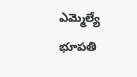ఎమ్మెల్యే భూపతి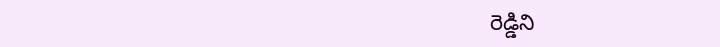రెడ్డిని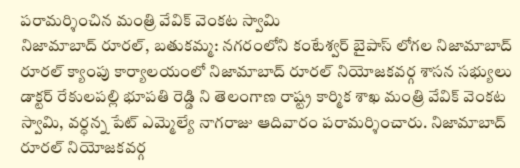పరామర్శించిన మంత్రి వేవిక్ వెంకట స్వామి
నిజామాబాద్ రూరల్, బతుకమ్మ: నగరంలోని కంటేశ్వర్ బైపాస్ లోగల నిజామాబాద్ రూరల్ క్యాంపు కార్యాలయంలో నిజామాబాద్ రూరల్ నియోజకవర్గ శాసన సభ్యులు డాక్టర్ రేకులపల్లి భూపతి రెడ్డి ని తెలంగాణ రాష్ట్ర కార్మిక శాఖ మంత్రి వేవిక్ వెంకట స్వామి, వర్ధన్న పేట్ ఎమ్మెల్యే నాగరాజు ఆదివారం పరామర్శించారు. నిజామాబాద్ రూరల్ నియోజకవర్గ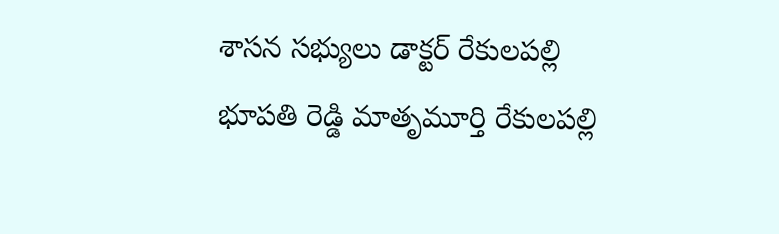శాసన సభ్యులు డాక్టర్ రేకులపల్లి భూపతి రెడ్డి మాతృమూర్తి రేకులపల్లి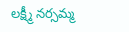లక్ష్మీ నర్సమ్మ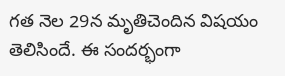గత నెల 29న మృతిచెందిన విషయం తెలిసిందే. ఈ సందర్భంగా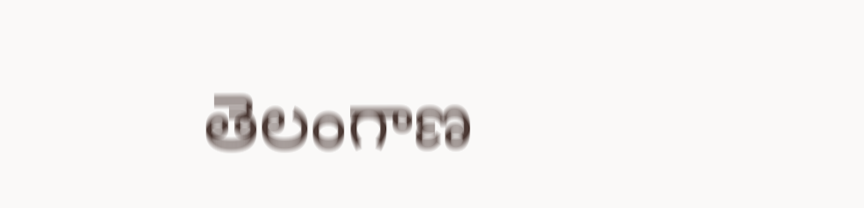తెలంగాణ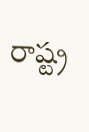రాష్ట్ర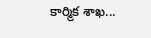కార్మిక శాఖ...